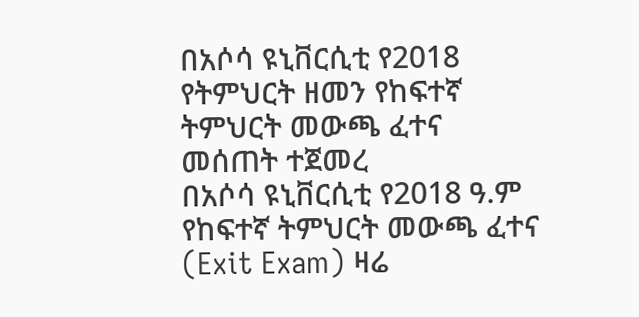በአሶሳ ዩኒቨርሲቲ የ2018 የትምህርት ዘመን የከፍተኛ ትምህርት መውጫ ፈተና መሰጠት ተጀመረ
በአሶሳ ዩኒቨርሲቲ የ2018 ዓ.ም የከፍተኛ ትምህርት መውጫ ፈተና (Exit Exam) ዛሬ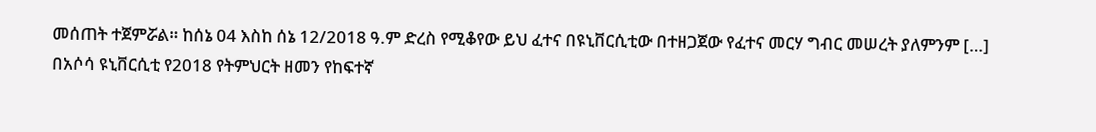መሰጠት ተጀምሯል። ከሰኔ 04 እስከ ሰኔ 12/2018 ዓ.ም ድረስ የሚቆየው ይህ ፈተና በዩኒቨርሲቲው በተዘጋጀው የፈተና መርሃ ግብር መሠረት ያለምንም […]
በአሶሳ ዩኒቨርሲቲ የ2018 የትምህርት ዘመን የከፍተኛ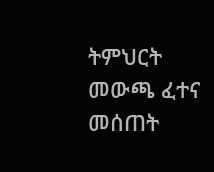ትምህርት መውጫ ፈተና መሰጠት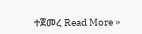ተጀመረ Read More »